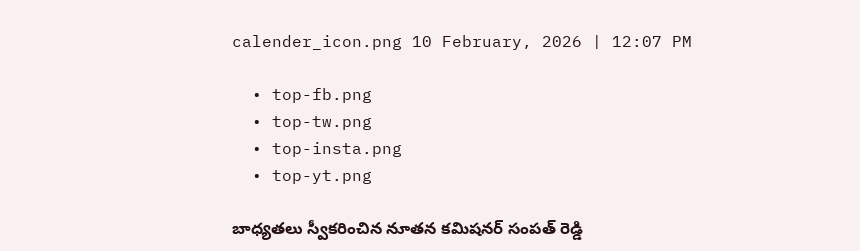calender_icon.png 10 February, 2026 | 12:07 PM

  • top-fb.png
  • top-tw.png
  • top-insta.png
  • top-yt.png

బాధ్యతలు స్వీకరించిన నూతన కమిషనర్ సంపత్ రెడ్డి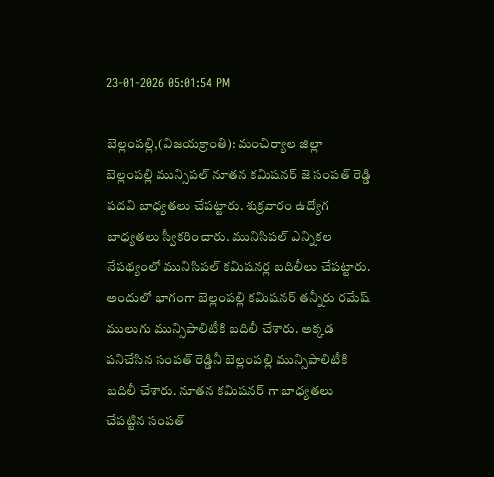23-01-2026 05:01:54 PM

బెల్లంపల్లి,(విజయక్రాంతి): మంచిర్యాల జిల్లా బెల్లంపల్లి మున్సిపల్ నూతన కమిషనర్ జె సంపత్ రెడ్డి పదవి బాధ్యతలు చేపట్టారు. శుక్రవారం ఉద్యోగ బాధ్యతలు స్వీకరించారు. మునిసిపల్ ఎన్నికల నేపథ్యంలో మునిసిపల్ కమిషనర్ల బదిలీలు చేపట్టారు. అందులో భాగంగా బెల్లంపల్లి కమిషనర్ తన్నీరు రమేష్ ములుగు మున్సిపాలిటీకి బదిలీ చేశారు. అక్కడ  పనిచేసిన సంపత్ రెడ్డినీ బెల్లంపల్లి మున్సిపాలిటీకి బదిలీ చేశారు. నూతన కమిషనర్ గా బాధ్యతలు చేపట్టిన సంపత్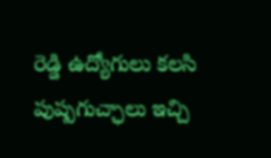రెడ్డి ఉద్యోగులు కలసి పుష్పగుచ్ఛాలు ఇచ్చి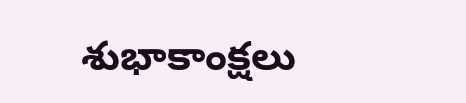శుభాకాంక్షలు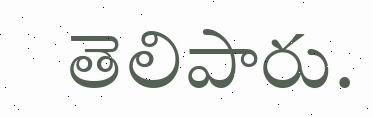తెలిపారు.